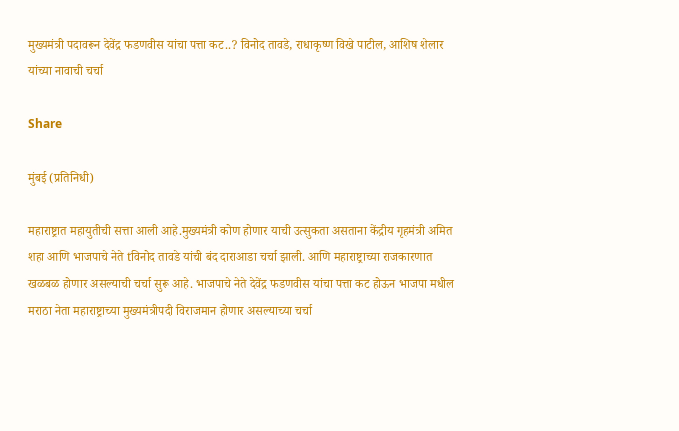मुख्यमंत्री पदावरून देवेंद्र फडणवीस यांचा पत्ता कट..? विनोद तावडे, राधाकृष्ण विखे पाटील, आशिष शेलार यांच्या नावाची चर्चा

Share

मुंबई (प्रतिनिधी)

महाराष्ट्रात महायुतीची सत्ता आली आहे.मुख्यमंत्री कोण होणार याची उत्सुकता असताना केंद्रीय गृहमंत्री अमित शहा आणि भाजपाचे नेते tविनोद तावडे यांची बंद दाराआडा चर्चा झाली. आणि महाराष्ट्राच्या राजकारणात खळबळ होणार असल्याची चर्चा सुरू आहे. भाजपाचे नेते देवेंद्र फडणवीस यांचा पत्ता कट होऊन भाजपा मधील मराठा नेता महाराष्ट्राच्या मुख्यमंत्रीपदी विराजमान होणार असल्याच्या चर्चा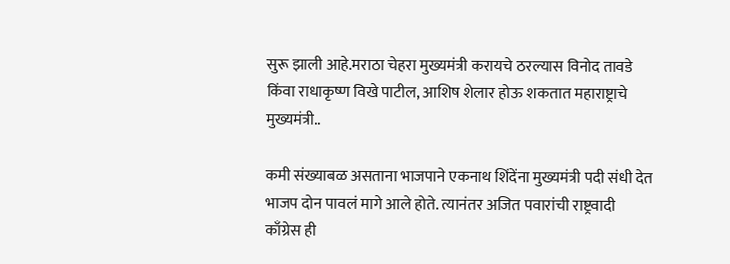सुरू झाली आहे.मराठा चेहरा मुख्यमंत्री करायचे ठरल्यास विनोद तावडे किंवा राधाकृष्ण विखे पाटील, आशिष शेलार होऊ शकतात महाराष्ट्राचे मुख्यमंत्री..

कमी संख्याबळ असताना भाजपाने एकनाथ शिंदेंना मुख्यमंत्री पदी संधी देत भाजप दोन पावलं मागे आले होते. त्यानंतर अजित पवारांची राष्ट्रवादी काँग्रेस ही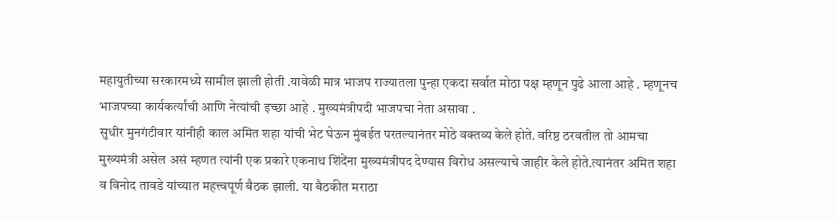महायुतीच्या सरकारमध्ये सामील झाली होती .यावेळी मात्र भाजप राज्यातला पुन्हा एकदा सर्वात मोठा पक्ष म्हणून पुढे आला आहे . म्हणूनच भाजपच्या कार्यकर्त्यांची आणि नेत्यांची इच्छा आहे . मुख्यमंत्रीपदी भाजपचा नेता असावा .
सुधीर मुनगंटीवार यांनीही काल अमित शहा यांची भेट घेऊन मुंबईत परतल्यानंतर मोठे वक्तव्य केले होते. वरिष्ठ ठरवतील तो आमचा मुख्यमंत्री असेल असं म्हणत त्यांनी एक प्रकारे एकनाथ शिंदेंना मुख्यमंत्रीपद देण्यास विरोध असल्याचे जाहीर केले होते.त्यानंतर अमित शहा व विनोद तावडे यांच्यात महत्त्वपूर्ण बैठक झाली. या बैठकीत मराठा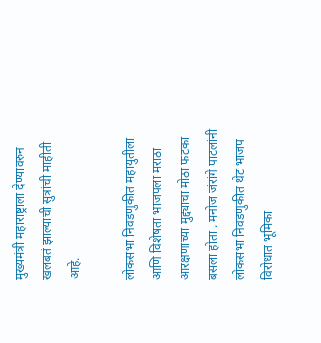मुख्यमंत्री महाराष्ट्राला देण्यावरुन खलबतं झाल्याची सुत्रांची माहीती आहे.

लोकसभा निवडणुकीत महायुतीला आणि विशेषता भाजपला मराठा आरक्षणाच्या मुद्द्याचा मोठा फटका बसला होता . मनोज जंरांगे पाटलांनी लोकसभा निवडणुकीत थेट भाजप विरोधात भूमिका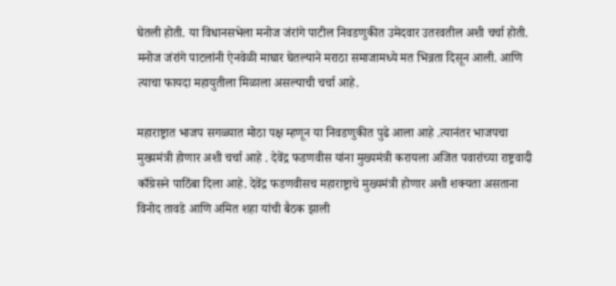घेतली होती. या विधानसभेला मनोज जंरांगे पाटील निवडणुकीत उमेदवार उतरवतील अशी चर्चा होती. मनोज जंरांगे पाटलांनी ऐनवेळी माघार घेतल्याने मराठा समाजामध्ये मत भिन्नता दिसून आली. आणि त्याचा फायदा महायुतीला मिळाला असल्याची चर्चा आहे.

महाराष्ट्रात भाजप सगळ्यात मोठा पक्ष म्हणून या निवडणुकीत पुढे आला आहे .त्यानंतर भाजपचा मुख्यमंत्री होणार अशी चर्चा आहे . देवेंद्र फडणवीस यांना मुख्यमंत्री करायला अजित पवारांच्या राष्ट्रवादी काँग्रेसने पाठिंबा दिला आहे. देवेंद्र फडणवीसच महाराष्ट्राचे मुख्यमंत्री होणार अशी शक्यता असताना विनोद तावडे आणि अमित शहा यांची बैठक झाली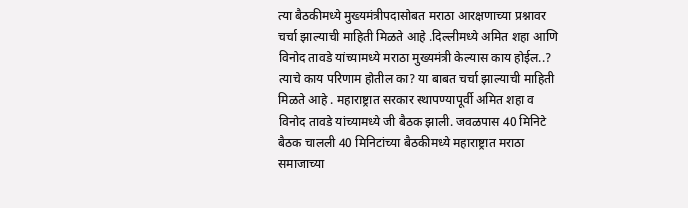त्या बैठकीमध्ये मुख्यमंत्रीपदासोबत मराठा आरक्षणाच्या प्रश्नावर चर्चा झाल्याची माहिती मिळते आहे .दिल्लीमध्ये अमित शहा आणि विनोद तावडे यांच्यामध्ये मराठा मुख्यमंत्री केल्यास काय होईल..? त्याचे काय परिणाम होतील का? या बाबत चर्चा झाल्याची माहिती मिळते आहे . महाराष्ट्रात सरकार स्थापण्यापूर्वी अमित शहा व विनोद तावडे यांच्यामध्ये जी बैठक झाली. जवळपास 40 मिनिटे बैठक चालली 40 मिनिटांच्या बैठकीमध्ये महाराष्ट्रात मराठा समाजाच्या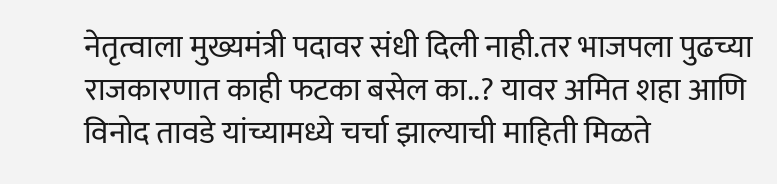नेतृत्वाला मुख्यमंत्री पदावर संधी दिली नाही.तर भाजपला पुढच्या राजकारणात काही फटका बसेल का..? यावर अमित शहा आणि विनोद तावडे यांच्यामध्ये चर्चा झाल्याची माहिती मिळते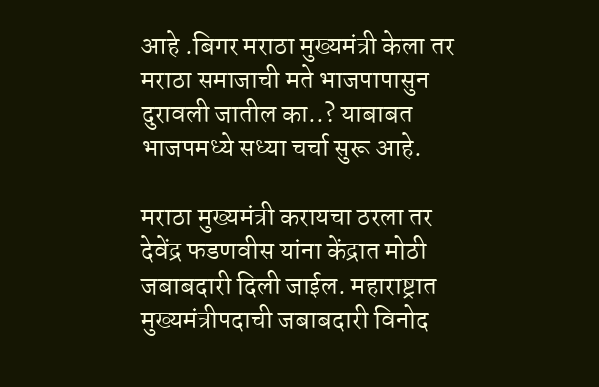आहे .बिगर मराठा मुख्यमंत्री केला तर मराठा समाजाची मते भाजपापासुन दुरावली जातील का..? याबाबत भाजपमध्ये सध्या चर्चा सुरू आहे.

मराठा मुख्यमंत्री करायचा ठरला तर देवेंद्र फडणवीस यांना केंद्रात मोठी जबाबदारी दिली जाईल. महाराष्ट्रात मुख्यमंत्रीपदाची जबाबदारी विनोद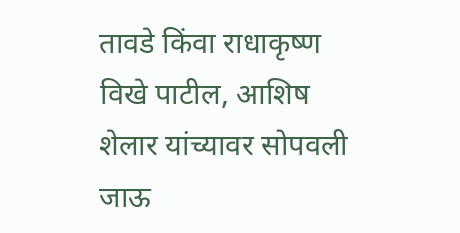तावडे किंवा राधाकृष्ण विखे पाटील, आशिष शेलार यांच्यावर सोपवली जाऊ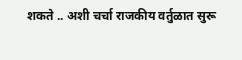शकते .. अशी चर्चा राजकीय वर्तुळात सुरू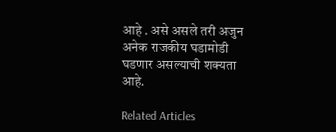आहे . असे असले तरी अजुन अनेक राजकीय घडामोडी घडणार असल्याची शक्यता आहे.

Related Articles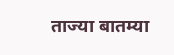ताज्या बातम्या